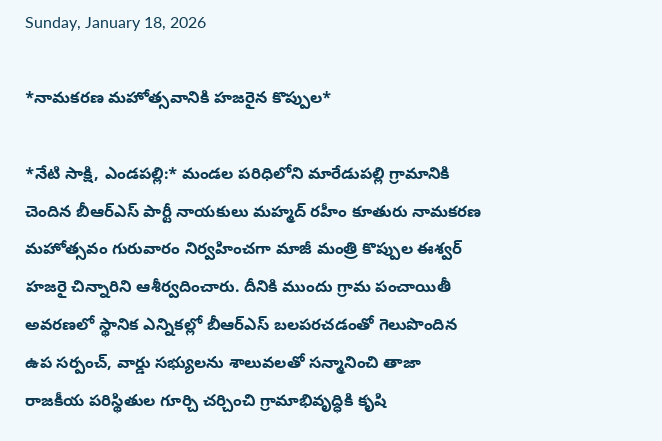Sunday, January 18, 2026

*నామకరణ మహోత్సవానికి హజరైన కొప్పుల*

*నేటి సాక్షి, ఎండపల్లి:* మండల పరిధిలోని మారేడుపల్లి గ్రామానికి చెందిన బీఆర్ఎస్ పార్టీ నాయకులు మహ్మద్ రహీం కూతురు నామకరణ మహోత్సవం గురువారం నిర్వహించగా మాజీ మంత్రి కొప్పుల ఈశ్వర్ హజరై చిన్నారిని ఆశీర్వదించారు. దీనికి ముందు గ్రామ పంచాయితీ అవరణలో స్థానిక ఎన్నికల్లో బీఆర్ఎస్ బలపరచడంతో గెలుపొందిన ఉప సర్పంచ్, వార్డు సభ్యులను శాలువలతో సన్మానించి తాజా రాజకీయ పరిస్థితుల గూర్చి చర్చించి గ్రామాభివృద్ధికి కృషి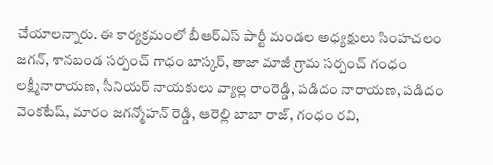చేయాలన్నారు. ఈ కార్యక్రమంలో బీఆర్ఎస్ పార్టీ మండల అధ్యక్షులు సింహచలం జగన్, శానబండ సర్పంచ్ గాధం బాస్కర్, తాజా మాజీ గ్రామ సర్పంచ్ గంధం లక్ష్మీనారాయణ, సీనియర్ నాయకులు వ్యాల్ల రాంరెడ్డి, పడిదం నారాయణ, పడిదం వెంకటేష్, మారం జగన్మోహన్ రెడ్డి, ఆరెల్లి బాబా రాజ్, గంధం రవి,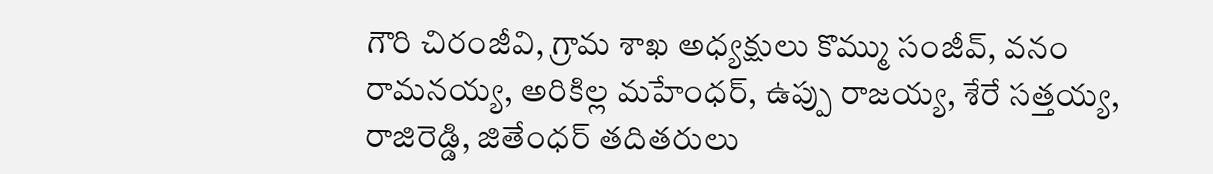గౌరి చిరంజీవి, గ్రామ శాఖ అధ్యక్షులు కొమ్ము సంజీవ్, వనం రామనయ్య, అరికిల్ల మహేంధర్, ఉప్పు రాజయ్య, శేరే సత్తయ్య, రాజిరెడ్డి, జితేంధర్ తదితరులు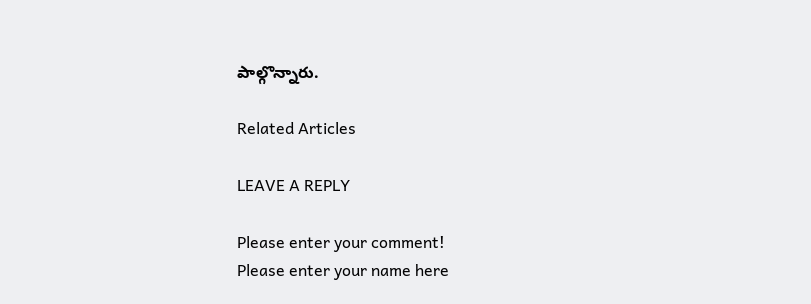పాల్గొన్నారు.

Related Articles

LEAVE A REPLY

Please enter your comment!
Please enter your name here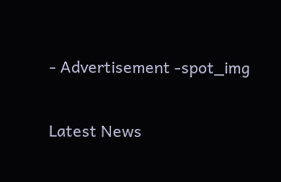- Advertisement -spot_img

Latest News